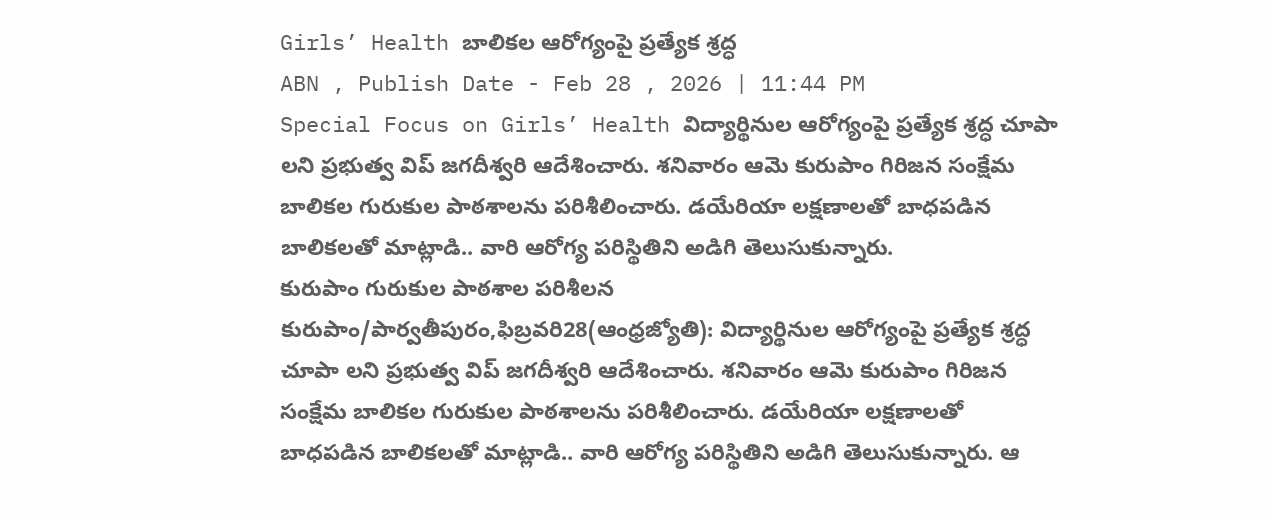Girls’ Health బాలికల ఆరోగ్యంపై ప్రత్యేక శ్రద్ధ
ABN , Publish Date - Feb 28 , 2026 | 11:44 PM
Special Focus on Girls’ Health విద్యార్థినుల ఆరోగ్యంపై ప్రత్యేక శ్రద్ధ చూపా లని ప్రభుత్వ విప్ జగదీశ్వరి ఆదేశించారు. శనివారం ఆమె కురుపాం గిరిజన సంక్షేమ బాలికల గురుకుల పాఠశాలను పరిశీలించారు. డయేరియా లక్షణాలతో బాధపడిన బాలికలతో మాట్లాడి.. వారి ఆరోగ్య పరిస్థితిని అడిగి తెలుసుకున్నారు.
కురుపాం గురుకుల పాఠశాల పరిశీలన
కురుపాం/పార్వతీపురం,ఫిబ్రవరి28(ఆంధ్రజ్యోతి): విద్యార్థినుల ఆరోగ్యంపై ప్రత్యేక శ్రద్ధ చూపా లని ప్రభుత్వ విప్ జగదీశ్వరి ఆదేశించారు. శనివారం ఆమె కురుపాం గిరిజన సంక్షేమ బాలికల గురుకుల పాఠశాలను పరిశీలించారు. డయేరియా లక్షణాలతో బాధపడిన బాలికలతో మాట్లాడి.. వారి ఆరోగ్య పరిస్థితిని అడిగి తెలుసుకున్నారు. ఆ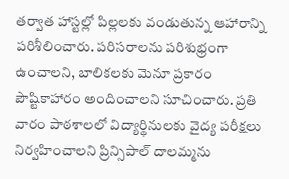తర్వాత హాస్టల్లో పిల్లలకు వండుతున్న ఆహారాన్ని పరిశీలించారు. పరిసరాలను పరిశుభ్రంగా ఉంచాలని, బాలికలకు మెనూ ప్రకారం పౌష్టికాహారం అందించాలని సూచించారు. ప్రతి వారం పాఠశాలలో విద్యార్థినులకు వైద్య పరీక్షలు నిర్వహించాలని ప్రిన్సిపాల్ దాలమ్మను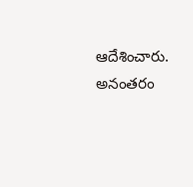ఆదేశించారు. అనంతరం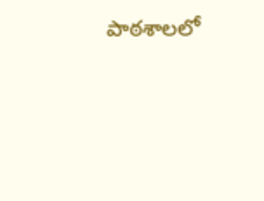పాఠశాలలో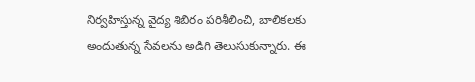నిర్వహిస్తున్న వైద్య శిబిరం పరిశీలించి, బాలికలకు అందుతున్న సేవలను అడిగి తెలుసుకున్నారు. ఈ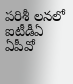పరిశీ లనలో ఐటీడీఏ ఏపీవో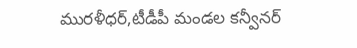మురళీధర్,టీడీపీ మండల కన్వీనర్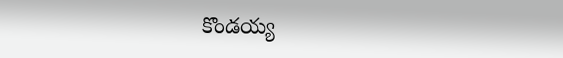కొండయ్య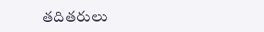తదితరులు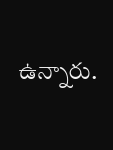ఉన్నారు.